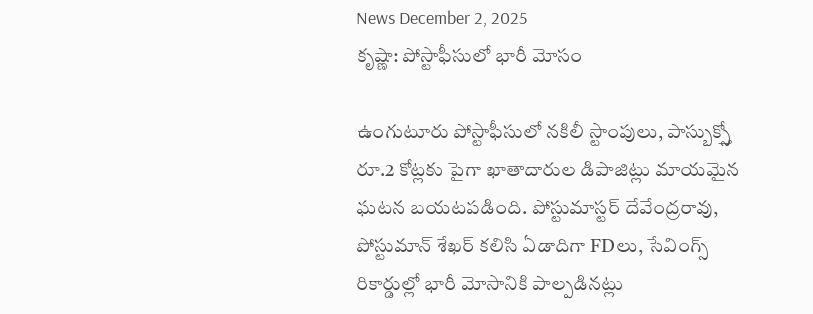News December 2, 2025
కృష్ణా: పోస్టాఫీసులో భారీ మోసం

ఉంగుటూరు పోస్టాఫీసులో నకిలీ స్టాంపులు, పాస్బుక్స్తో రూ.2 కోట్లకు పైగా ఖాతాదారుల డిపాజిట్లు మాయమైన ఘటన బయటపడింది. పోస్టుమాస్టర్ దేవేంద్రరావు, పోస్టుమాన్ శేఖర్ కలిసి ఏడాదిగా FDలు, సేవింగ్స్ రికార్డుల్లో భారీ మోసానికి పాల్పడినట్లు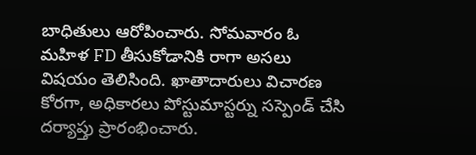బాధితులు ఆరోపించారు. సోమవారం ఓ మహిళ FD తీసుకోడానికి రాగా అసలు విషయం తెలిసింది. ఖాతాదారులు విచారణ కోరగా, అధికారలు పోస్టుమాస్టర్ను సస్పెండ్ చేసి దర్యాప్తు ప్రారంభించారు.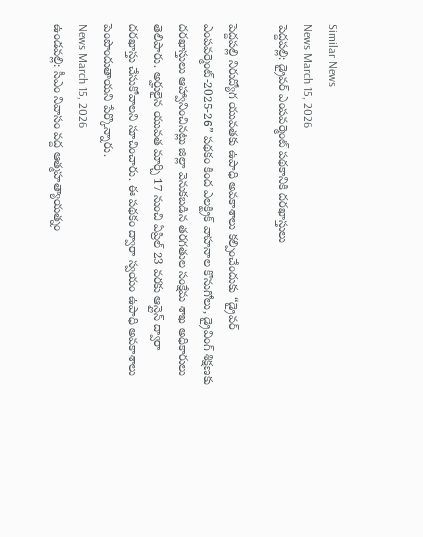Similar News
News March 15, 2026
పెద్దపల్లి: డ్రైవర్ ఎంపవర్మెంట్ పథకానికి దరఖాస్తులు

పెద్దపల్లి నిరుద్యోగ యువతకు ఉపాధి అవకాశాలు కల్పించేందుకు “డ్రైవర్ ఎంపవర్మెంట్-2025-26” పథకం కింద ఎలక్ట్రిక్ వాహనాల కొనుగోలు, డ్రైవింగ్ శిక్షణకు దరఖాస్తులు ఆహ్వానించినట్లు జిల్లా వెనుకబడిన తరగతుల సంక్షేమ శాఖ అధికారులు తెలిపారు. అర్హులైన యువత మార్చి 17 నుంచి ఏప్రిల్ 23 వరకు ఆన్లైన్ ద్వారా దరఖాస్తు చేసుకోవాలని సూచించారు. ఈ పథకం ద్వారా స్వయం ఉపాధి అవకాశాలు పెంపొందుతాయని పేర్కొన్నారు.
News March 15, 2026
ఉండవల్లి: సీఎం నివాసం వద్ద ఆత్మహత్యాయత్నం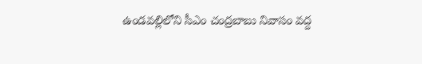ఉండవల్లిలోని సీఎం చంద్రబాబు నివాసం వద్ద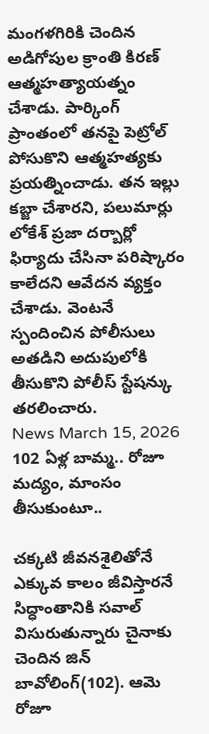మంగళగిరికి చెందిన అడిగోపుల క్రాంతి కిరణ్ ఆత్మహత్యాయత్నం చేశాడు. పార్కింగ్ ప్రాంతంలో తనపై పెట్రోల్ పోసుకొని ఆత్మహత్యకు ప్రయత్నించాడు. తన ఇల్లు కబ్జా చేశారని, పలుమార్లు లోకేశ్ ప్రజా దర్బార్లో ఫిర్యాదు చేసినా పరిష్కారం కాలేదని ఆవేదన వ్యక్తం చేశాడు. వెంటనే స్పందించిన పోలీసులు అతడిని అదుపులోకి తీసుకొని పోలీస్ స్టేషన్కు తరలించారు.
News March 15, 2026
102 ఏళ్ల బామ్మ.. రోజూ మద్యం, మాంసం తీసుకుంటూ..

చక్కటి జీవనశైలితోనే ఎక్కువ కాలం జీవిస్తారనే సిద్ధాంతానికి సవాల్ విసురుతున్నారు చైనాకు చెందిన జిన్ బావోలింగ్(102). ఆమె రోజూ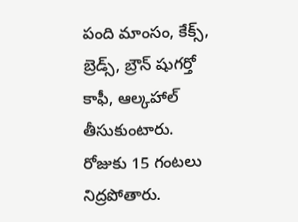పంది మాంసం, కేక్స్, బ్రెడ్స్, బ్రౌన్ షుగర్తో కాఫీ, ఆల్కహాల్ తీసుకుంటారు. రోజుకు 15 గంటలు నిద్రపోతారు.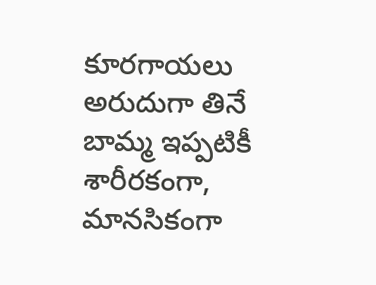కూరగాయలు అరుదుగా తినే బామ్మ ఇప్పటికీ శారీరకంగా, మానసికంగా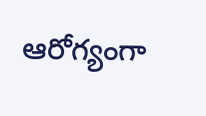ఆరోగ్యంగా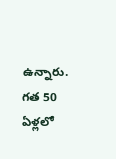ఉన్నారు. గత 50 ఏళ్లలో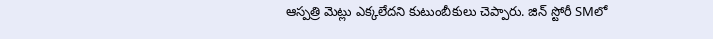ఆస్పత్రి మెట్లు ఎక్కలేదని కుటుంబీకులు చెప్పారు. జిన్ స్టోరీ SMలో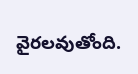వైరలవుతోంది.